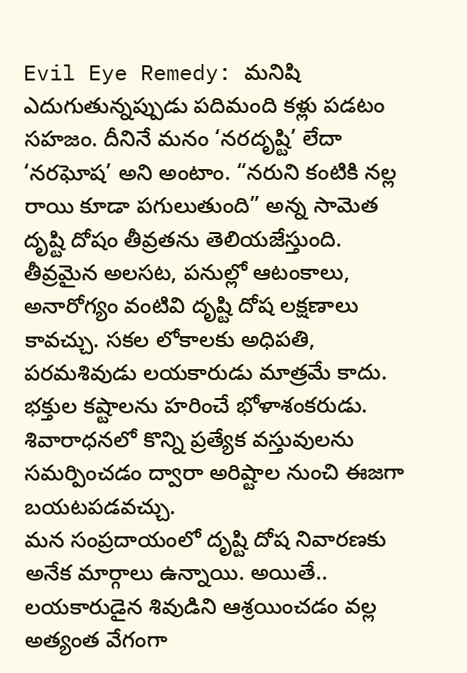Evil Eye Remedy: మనిషి ఎదుగుతున్నప్పుడు పదిమంది కళ్లు పడటం సహజం. దీనినే మనం ‘నరదృష్టి’ లేదా ‘నరఘోష’ అని అంటాం. “నరుని కంటికి నల్ల రాయి కూడా పగులుతుంది” అన్న సామెత దృష్టి దోషం తీవ్రతను తెలియజేస్తుంది. తీవ్రమైన అలసట, పనుల్లో ఆటంకాలు, అనారోగ్యం వంటివి దృష్టి దోష లక్షణాలు కావచ్చు. సకల లోకాలకు అధిపతి, పరమశివుడు లయకారుడు మాత్రమే కాదు. భక్తుల కష్టాలను హరించే భోళాశంకరుడు. శివారాధనలో కొన్ని ప్రత్యేక వస్తువులను సమర్పించడం ద్వారా అరిష్టాల నుంచి ఈజగా బయటపడవచ్చు.
మన సంప్రదాయంలో దృష్టి దోష నివారణకు అనేక మార్గాలు ఉన్నాయి. అయితే.. లయకారుడైన శివుడిని ఆశ్రయించడం వల్ల అత్యంత వేగంగా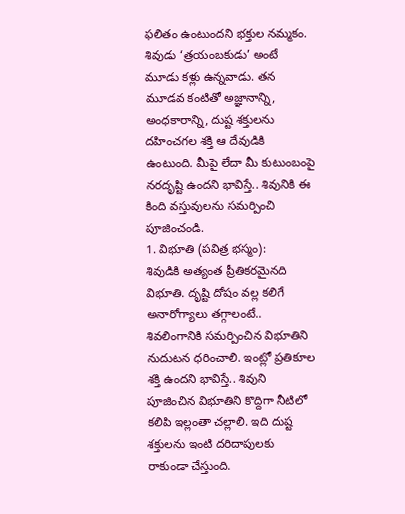ఫలితం ఉంటుందని భక్తుల నమ్మకం. శివుడు ‘త్రయంబకుడు’ అంటే మూడు కళ్లు ఉన్నవాడు. తన మూడవ కంటితో అజ్ఞానాన్ని, అంధకారాన్ని, దుష్ట శక్తులను దహించగల శక్తి ఆ దేవుడికి ఉంటుంది. మీపై లేదా మీ కుటుంబంపై నరదృష్టి ఉందని భావిస్తే.. శివునికి ఈ కింది వస్తువులను సమర్పించి పూజించండి.
1. విభూతి (పవిత్ర భస్మం):
శివుడికి అత్యంత ప్రీతికరమైనది విభూతి. దృష్టి దోషం వల్ల కలిగే అనారోగ్యాలు తగ్గాలంటే.. శివలింగానికి సమర్పించిన విభూతిని నుదుటన ధరించాలి. ఇంట్లో ప్రతికూల శక్తి ఉందని భావిస్తే.. శివుని పూజించిన విభూతిని కొద్దిగా నీటిలో కలిపి ఇల్లంతా చల్లాలి. ఇది దుష్ట శక్తులను ఇంటి దరిదాపులకు రాకుండా చేస్తుంది.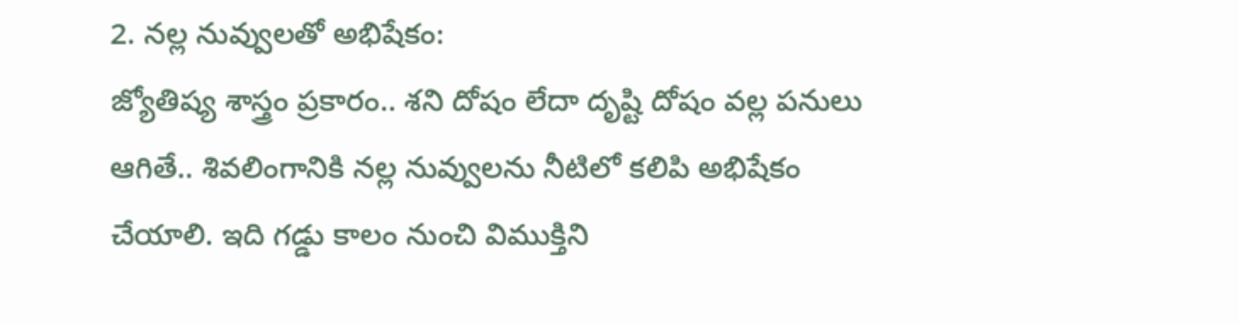2. నల్ల నువ్వులతో అభిషేకం:
జ్యోతిష్య శాస్త్రం ప్రకారం.. శని దోషం లేదా దృష్టి దోషం వల్ల పనులు ఆగితే.. శివలింగానికి నల్ల నువ్వులను నీటిలో కలిపి అభిషేకం చేయాలి. ఇది గడ్డు కాలం నుంచి విముక్తిని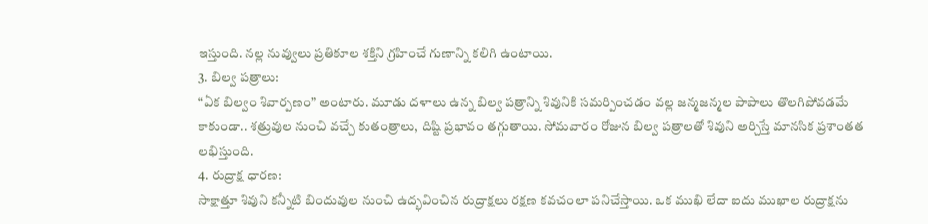ఇస్తుంది. నల్ల నువ్వులు ప్రతికూల శక్తిని గ్రహించే గుణాన్ని కలిగి ఉంటాయి.
3. బిల్వ పత్రాలు:
“ఏక బిల్వం శివార్పణం” అంటారు. మూడు దళాలు ఉన్న బిల్వ పత్రాన్ని శివునికి సమర్పించడం వల్ల జన్మజన్మల పాపాలు తొలగిపోవడమే కాకుండా.. శత్రువుల నుంచి వచ్చే కుతంత్రాలు, దిష్టి ప్రభావం తగ్గుతాయి. సోమవారం రోజున బిల్వ పత్రాలతో శివుని అర్చిస్తే మానసిక ప్రశాంతత లభిస్తుంది.
4. రుద్రాక్ష ధారణ:
సాక్షాత్తూ శివుని కన్నీటి బిందువుల నుంచి ఉద్భవించిన రుద్రాక్షలు రక్షణ కవచంలా పనిచేస్తాయి. ఒక ముఖి లేదా ఐదు ముఖాల రుద్రాక్షను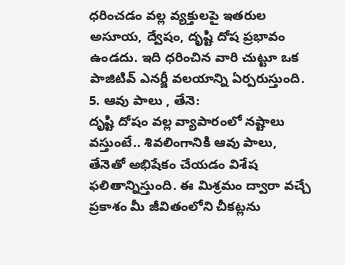ధరించడం వల్ల వ్యక్తులపై ఇతరుల అసూయ, ద్వేషం, దృష్టి దోష ప్రభావం ఉండదు. ఇది ధరించిన వారి చుట్టూ ఒక పాజిటివ్ ఎనర్జీ వలయాన్ని ఏర్పరుస్తుంది.
5. ఆవు పాలు , తేనె:
దృష్టి దోషం వల్ల వ్యాపారంలో నష్టాలు వస్తుంటే.. శివలింగానికి ఆవు పాలు, తేనెతో అభిషేకం చేయడం విశేష ఫలితాన్నిస్తుంది. ఈ మిశ్రమం ద్వారా వచ్చే ప్రకాశం మీ జీవితంలోని చీకట్లను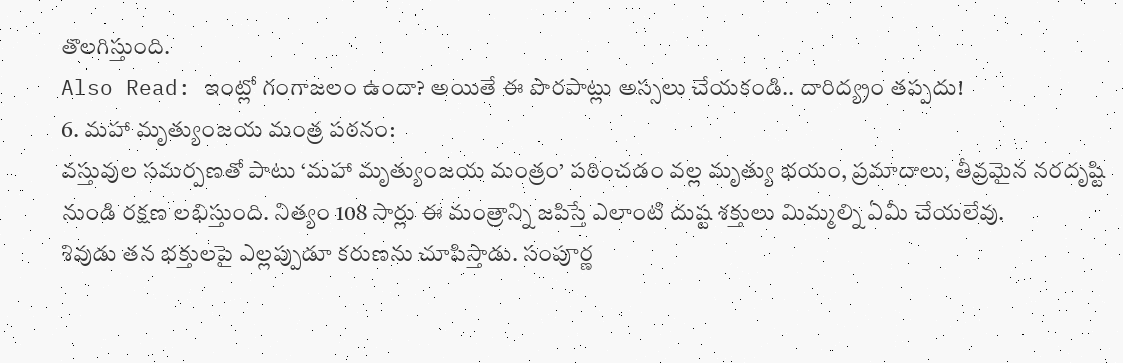తొలగిస్తుంది.
Also Read: ఇంట్లో గంగాజలం ఉందా? అయితే ఈ పొరపాట్లు అస్సలు చేయకండి.. దారిద్య్రం తప్పదు!
6. మహా మృత్యుంజయ మంత్ర పఠనం:
వస్తువుల సమర్పణతో పాటు ‘మహా మృత్యుంజయ మంత్రం’ పఠించడం వల్ల మృత్యు భయం, ప్రమాదాలు, తీవ్రమైన నరదృష్టి నుండి రక్షణ లభిస్తుంది. నిత్యం 108 సార్లు ఈ మంత్రాన్ని జపిస్తే ఎలాంటి దుష్ట శక్తులు మిమ్మల్ని ఏమీ చేయలేవు.
శివుడు తన భక్తులపై ఎల్లప్పుడూ కరుణను చూపిస్తాడు. సంపూర్ణ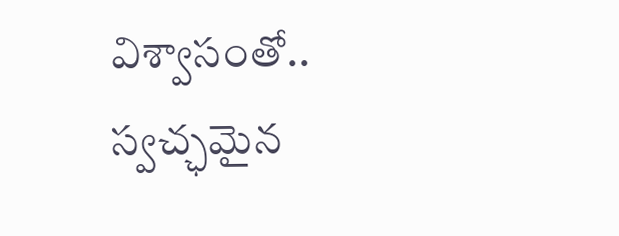విశ్వాసంతో.. స్వచ్ఛమైన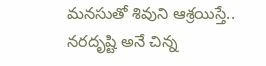మనసుతో శివుని ఆశ్రయిస్తే.. నరదృష్టి అనే చిన్న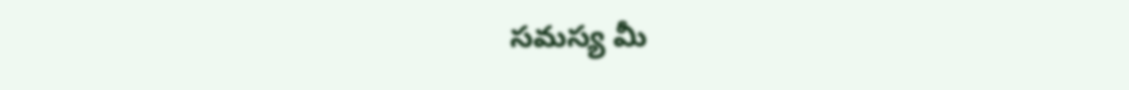సమస్య మీ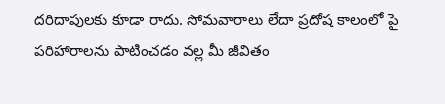దరిదాపులకు కూడా రాదు. సోమవారాలు లేదా ప్రదోష కాలంలో పై పరిహారాలను పాటించడం వల్ల మీ జీవితం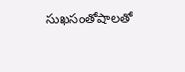సుఖసంతోషాలతో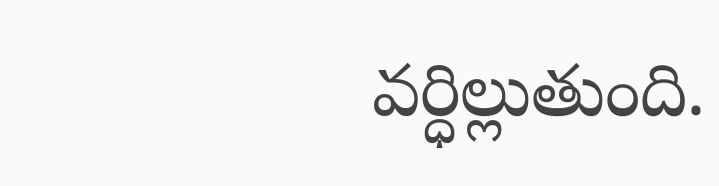వర్ధిల్లుతుంది.